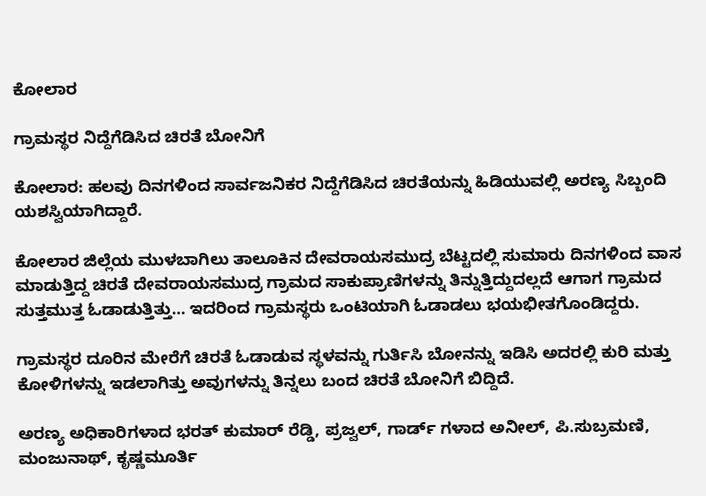ಕೋಲಾರ

ಗ್ರಾಮಸ್ಥರ ನಿದ್ದೆಗೆಡಿಸಿದ ಚಿರತೆ ಬೋನಿಗೆ

ಕೋಲಾರ: ಹಲವು ದಿನಗಳಿಂದ ಸಾರ್ವಜನಿಕರ ನಿದ್ದೆಗೆಡಿಸಿದ ಚಿರತೆಯನ್ನು ಹಿಡಿಯುವಲ್ಲಿ ಅರಣ್ಯ ಸಿಬ್ಬಂದಿ ಯಶಸ್ವಿಯಾಗಿದ್ದಾರೆ.

ಕೋಲಾರ ಜಿಲ್ಲೆಯ ಮುಳಬಾಗಿಲು ತಾಲೂಕಿನ ದೇವರಾಯಸಮುದ್ರ ಬೆಟ್ಟದಲ್ಲಿ ಸುಮಾರು ದಿನಗಳಿಂದ ವಾಸ ಮಾಡುತ್ತಿದ್ದ ಚಿರತೆ ದೇವರಾಯಸಮುದ್ರ ಗ್ರಾಮದ ಸಾಕುಪ್ರಾಣಿಗಳನ್ನು ತಿನ್ನುತ್ತಿದ್ದುದಲ್ಲದೆ ಆಗಾಗ ಗ್ರಾಮದ ಸುತ್ತಮುತ್ತ ಓಡಾಡುತ್ತಿತ್ತು… ಇದರಿಂದ ಗ್ರಾಮಸ್ಥರು ಒಂಟಿಯಾಗಿ ಓಡಾಡಲು ಭಯಭೀತಗೊಂಡಿದ್ದರು.

ಗ್ರಾಮಸ್ಥರ ದೂರಿನ ಮೇರೆಗೆ ಚಿರತೆ ಓಡಾಡುವ ಸ್ಥಳವನ್ನು ಗುರ್ತಿಸಿ ಬೋನನ್ನು ಇಡಿಸಿ ಅದರಲ್ಲಿ ಕುರಿ ಮತ್ತು ಕೋಳಿಗಳನ್ನು ಇಡಲಾಗಿತ್ತು ಅವುಗಳನ್ನು ತಿನ್ನಲು ಬಂದ ಚಿರತೆ ಬೋನಿಗೆ ಬಿದ್ದಿದೆ.

ಅರಣ್ಯ ಅಧಿಕಾರಿಗಳಾದ ಭರತ್ ಕುಮಾರ್ ರೆಡ್ಡಿ, ಪ್ರಜ್ವಲ್, ಗಾರ್ಡ್ ಗಳಾದ ಅನೀಲ್, ಪಿ.ಸುಬ್ರಮಣಿ, ಮಂಜುನಾಥ್, ಕೃಷ್ಣಮೂರ್ತಿ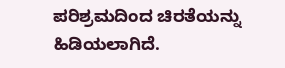ಪರಿಶ್ರಮದಿಂದ ಚಿರತೆಯನ್ನು ಹಿಡಿಯಲಾಗಿದೆ.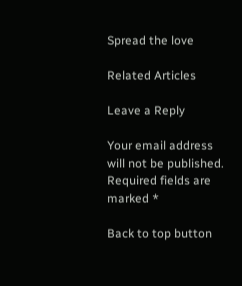Spread the love

Related Articles

Leave a Reply

Your email address will not be published. Required fields are marked *

Back to top button